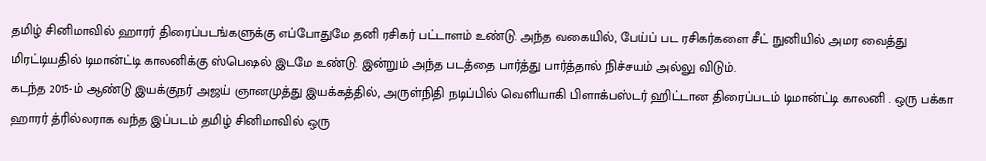தமிழ் சினிமாவில் ஹாரர் திரைப்படங்களுக்கு எப்போதுமே தனி ரசிகர் பட்டாளம் உண்டு. அந்த வகையில், பேய்ப் பட ரசிகர்களை சீட் நுனியில் அமர வைத்து மிரட்டியதில் டிமான்ட்டி காலனிக்கு ஸ்பெஷல் இடமே உண்டு. இன்றும் அந்த படத்தை பார்த்து பார்த்தால் நிச்சயம் அல்லு விடும்.
கடந்த 2015-ம் ஆண்டு இயக்குநர் அஜய் ஞானமுத்து இயக்கத்தில், அருள்நிதி நடிப்பில் வெளியாகி பிளாக்பஸ்டர் ஹிட்டான திரைப்படம் டிமான்ட்டி காலனி . ஒரு பக்கா ஹாரர் த்ரில்லராக வந்த இப்படம் தமிழ் சினிமாவில் ஒரு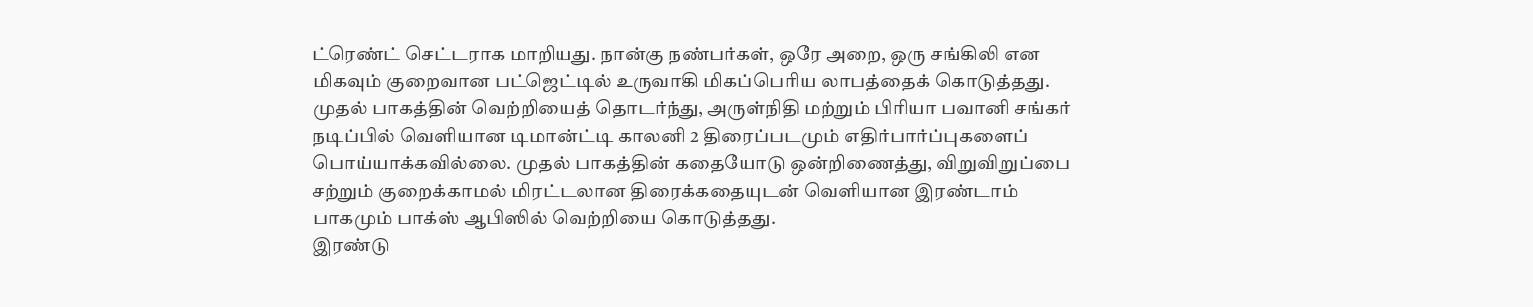ட்ரெண்ட் செட்டராக மாறியது. நான்கு நண்பர்கள், ஒரே அறை, ஒரு சங்கிலி என மிகவும் குறைவான பட்ஜெட்டில் உருவாகி மிகப்பெரிய லாபத்தைக் கொடுத்தது.
முதல் பாகத்தின் வெற்றியைத் தொடர்ந்து, அருள்நிதி மற்றும் பிரியா பவானி சங்கர் நடிப்பில் வெளியான டிமான்ட்டி காலனி 2 திரைப்படமும் எதிர்பார்ப்புகளைப் பொய்யாக்கவில்லை. முதல் பாகத்தின் கதையோடு ஒன்றிணைத்து, விறுவிறுப்பை சற்றும் குறைக்காமல் மிரட்டலான திரைக்கதையுடன் வெளியான இரண்டாம் பாகமும் பாக்ஸ் ஆபிஸில் வெற்றியை கொடுத்தது.
இரண்டு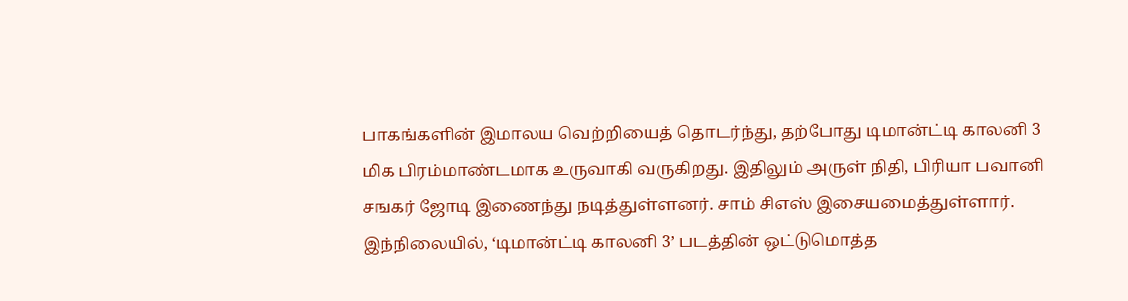பாகங்களின் இமாலய வெற்றியைத் தொடர்ந்து, தற்போது டிமான்ட்டி காலனி 3 மிக பிரம்மாண்டமாக உருவாகி வருகிறது. இதிலும் அருள் நிதி, பிரியா பவானி சஙகர் ஜோடி இணைந்து நடித்துள்ளனர். சாம் சிஎஸ் இசையமைத்துள்ளார்.
இந்நிலையில், ‘டிமான்ட்டி காலனி 3’ படத்தின் ஒட்டுமொத்த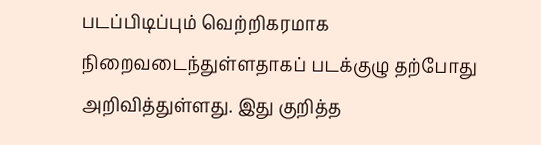படப்பிடிப்பும் வெற்றிகரமாக நிறைவடைந்துள்ளதாகப் படக்குழு தற்போது அறிவித்துள்ளது. இது குறித்த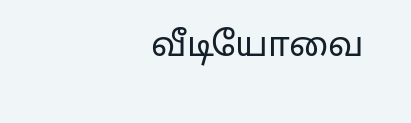வீடியோவை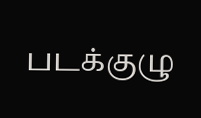படக்குழு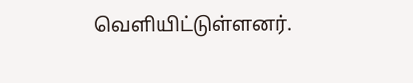வெளியிட்டுள்ளனர்.